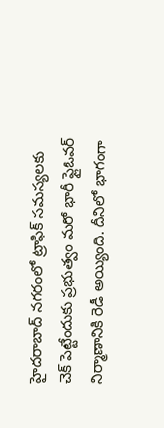హైదరాబాద్ నగరంలో ట్రాఫిక్ సమస్యలకు చెక్ పెట్టేందుకు ప్రభుత్వం మరో భారీ ఫ్లైఓవర్ నిర్మాణానికి రెడీ అయ్యింది. దీనిలో భాగంగా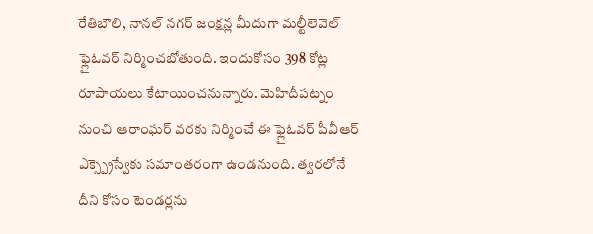రేతిబౌలి, నానల్ నగర్ జంక్షన్ల మీదుగా మల్టీలెవెల్ ఫ్లైఓవర్ నిర్మించబోతుంది. ఇందుకోసం 398 కోట్ల రూపాయలు కేటాయించనున్నారు. మెహిదీపట్నం నుంచి ఆరాంఘర్ వరకు నిర్మించే ఈ ఫ్లైఓవర్ పీవీఆర్ ఎక్స్ప్రెస్వేకు సమాంతరంగా ఉండనుంది. త్వరలోనే దీని కోసం టెండర్లను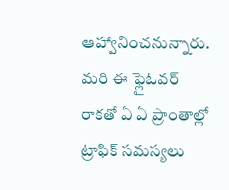ఆహ్వానించనున్నారు. మరి ఈ ఫ్లైఓవర్ రాకతో ఏ ఏ ప్రాంతాల్లో ట్రాఫిక్ సమస్యలు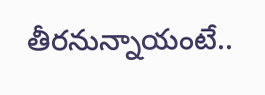తీరనున్నాయంటే..